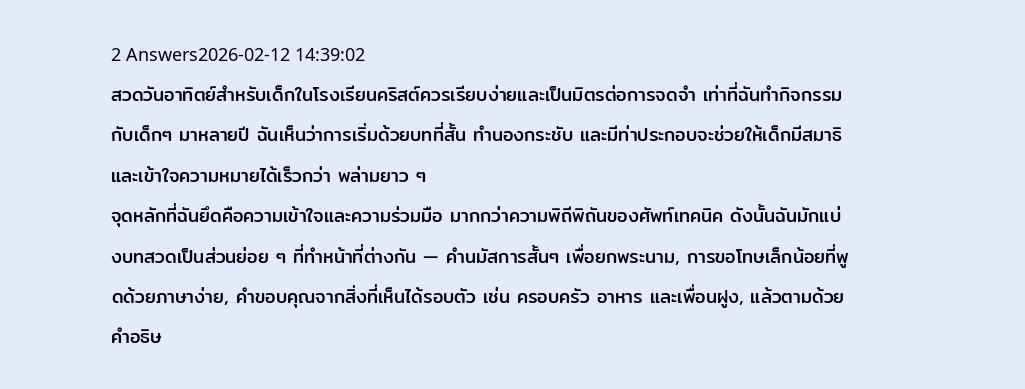2 Answers2026-02-12 14:39:02
สวดวันอาทิตย์สำหรับเด็กในโรงเรียนคริสต์ควรเรียบง่ายและเป็นมิตรต่อการจดจำ เท่าที่ฉันทำกิจกรรมกับเด็กๆ มาหลายปี ฉันเห็นว่าการเริ่มด้วยบทที่สั้น ทำนองกระชับ และมีท่าประกอบจะช่วยให้เด็กมีสมาธิและเข้าใจความหมายได้เร็วกว่า พล่ามยาว ๆ
จุดหลักที่ฉันยึดคือความเข้าใจและความร่วมมือ มากกว่าความพิถีพิถันของศัพท์เทคนิค ดังนั้นฉันมักแบ่งบทสวดเป็นส่วนย่อย ๆ ที่ทำหน้าที่ต่างกัน — คำนมัสการสั้นๆ เพื่อยกพระนาม, การขอโทษเล็กน้อยที่พูดด้วยภาษาง่าย, คำขอบคุณจากสิ่งที่เห็นได้รอบตัว เช่น ครอบครัว อาหาร และเพื่อนฝูง, แล้วตามด้วยคำอธิษ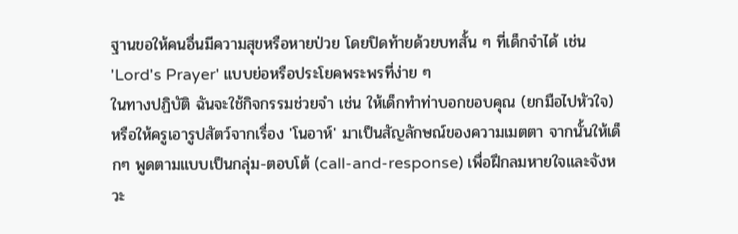ฐานขอให้คนอื่นมีความสุขหรือหายป่วย โดยปิดท้ายด้วยบทสั้น ๆ ที่เด็กจำได้ เช่น 'Lord's Prayer' แบบย่อหรือประโยคพระพรที่ง่าย ๆ
ในทางปฏิบัติ ฉันจะใช้กิจกรรมช่วยจำ เช่น ให้เด็กทำท่าบอกขอบคุณ (ยกมือไปหัวใจ) หรือให้ครูเอารูปสัตว์จากเรื่อง 'โนอาห์' มาเป็นสัญลักษณ์ของความเมตตา จากนั้นให้เด็กๆ พูดตามแบบเป็นกลุ่ม-ตอบโต้ (call-and-response) เพื่อฝึกลมหายใจและจังหวะ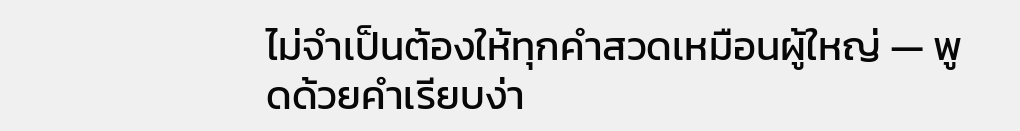ไม่จำเป็นต้องให้ทุกคำสวดเหมือนผู้ใหญ่ — พูดด้วยคำเรียบง่า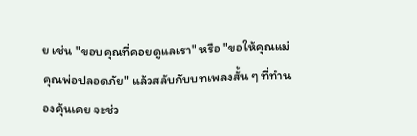ย เช่น "ขอบคุณที่คอยดูแลเรา" หรือ "ขอให้คุณแม่คุณพ่อปลอดภัย" แล้วสลับกับบทเพลงสั้น ๆ ที่ทำนองคุ้นเคย จะช่ว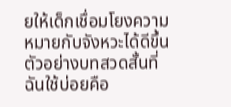ยให้เด็กเชื่อมโยงความหมายกับจังหวะได้ดีขึ้น
ตัวอย่างบทสวดสั้นที่ฉันใช้บ่อยคือ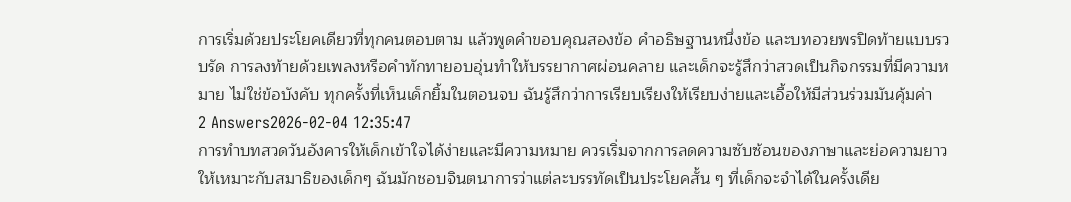การเริ่มด้วยประโยคเดียวที่ทุกคนตอบตาม แล้วพูดคำขอบคุณสองข้อ คำอธิษฐานหนึ่งข้อ และบทอวยพรปิดท้ายแบบรวบรัด การลงท้ายด้วยเพลงหรือคำทักทายอบอุ่นทำให้บรรยากาศผ่อนคลาย และเด็กจะรู้สึกว่าสวดเป็นกิจกรรมที่มีความหมาย ไม่ใช่ข้อบังคับ ทุกครั้งที่เห็นเด็กยิ้มในตอนจบ ฉันรู้สึกว่าการเรียบเรียงให้เรียบง่ายและเอื้อให้มีส่วนร่วมมันคุ้มค่า
2 Answers2026-02-04 12:35:47
การทำบทสวดวันอังคารให้เด็กเข้าใจได้ง่ายและมีความหมาย ควรเริ่มจากการลดความซับซ้อนของภาษาและย่อความยาวให้เหมาะกับสมาธิของเด็กๆ ฉันมักชอบจินตนาการว่าแต่ละบรรทัดเป็นประโยคสั้น ๆ ที่เด็กจะจำได้ในครั้งเดีย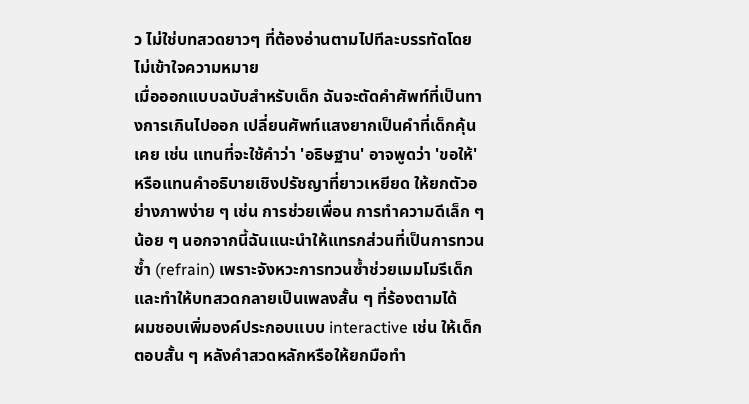ว ไม่ใช่บทสวดยาวๆ ที่ต้องอ่านตามไปทีละบรรทัดโดยไม่เข้าใจความหมาย
เมื่อออกแบบฉบับสำหรับเด็ก ฉันจะตัดคำศัพท์ที่เป็นทางการเกินไปออก เปลี่ยนศัพท์แสงยากเป็นคำที่เด็กคุ้นเคย เช่น แทนที่จะใช้คำว่า 'อธิษฐาน' อาจพูดว่า 'ขอให้' หรือแทนคำอธิบายเชิงปรัชญาที่ยาวเหยียด ให้ยกตัวอย่างภาพง่าย ๆ เช่น การช่วยเพื่อน การทำความดีเล็ก ๆ น้อย ๆ นอกจากนี้ฉันแนะนำให้แทรกส่วนที่เป็นการทวนซ้ำ (refrain) เพราะจังหวะการทวนซ้ำช่วยเมมโมรีเด็กและทำให้บทสวดกลายเป็นเพลงสั้น ๆ ที่ร้องตามได้
ผมชอบเพิ่มองค์ประกอบแบบ interactive เช่น ให้เด็กตอบสั้น ๆ หลังคำสวดหลักหรือให้ยกมือทำ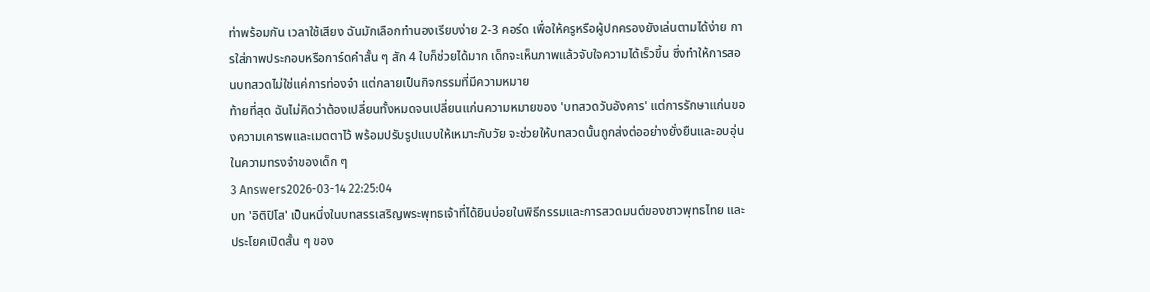ท่าพร้อมกัน เวลาใช้เสียง ฉันมักเลือกทำนองเรียบง่าย 2-3 คอร์ด เพื่อให้ครูหรือผู้ปกครองยังเล่นตามได้ง่าย การใส่ภาพประกอบหรือการ์ดคำสั้น ๆ สัก 4 ใบก็ช่วยได้มาก เด็กจะเห็นภาพแล้วจับใจความได้เร็วขึ้น ซึ่งทำให้การสอนบทสวดไม่ใช่แค่การท่องจำ แต่กลายเป็นกิจกรรมที่มีความหมาย
ท้ายที่สุด ฉันไม่คิดว่าต้องเปลี่ยนทั้งหมดจนเปลี่ยนแก่นความหมายของ 'บทสวดวันอังคาร' แต่การรักษาแก่นของความเคารพและเมตตาไว้ พร้อมปรับรูปแบบให้เหมาะกับวัย จะช่วยให้บทสวดนั้นถูกส่งต่ออย่างยั่งยืนและอบอุ่นในความทรงจำของเด็ก ๆ
3 Answers2026-03-14 22:25:04
บท 'อิติปิโส' เป็นหนึ่งในบทสรรเสริญพระพุทธเจ้าที่ได้ยินบ่อยในพิธีกรรมและการสวดมนต์ของชาวพุทธไทย และประโยคเปิดสั้น ๆ ของ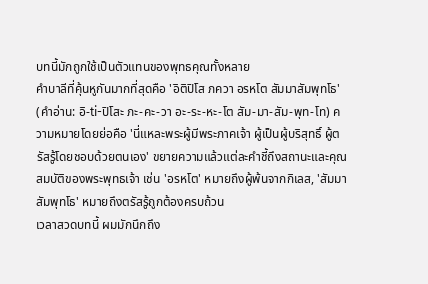บทนี้มักถูกใช้เป็นตัวแทนของพุทธคุณทั้งหลาย
คำบาลีที่คุ้นหูกันมากที่สุดคือ 'อิติปิโส ภควา อรหโต สัมมาสัมพุทโธ' (คำอ่าน: อิ-ti-ปิโสะ ภะ-คะ-วา อะ-ระ-หะ-โต สัม-มา-สัม-พุท-โท) ความหมายโดยย่อคือ 'นี่แหละพระผู้มีพระภาคเจ้า ผู้เป็นผู้บริสุทธิ์ ผู้ตรัสรู้โดยชอบด้วยตนเอง' ขยายความแล้วแต่ละคำชี้ถึงสถานะและคุณสมบัติของพระพุทธเจ้า เช่น 'อรหโต' หมายถึงผู้พ้นจากกิเลส, 'สัมมาสัมพุทโธ' หมายถึงตรัสรู้ถูกต้องครบถ้วน
เวลาสวดบทนี้ ผมมักนึกถึง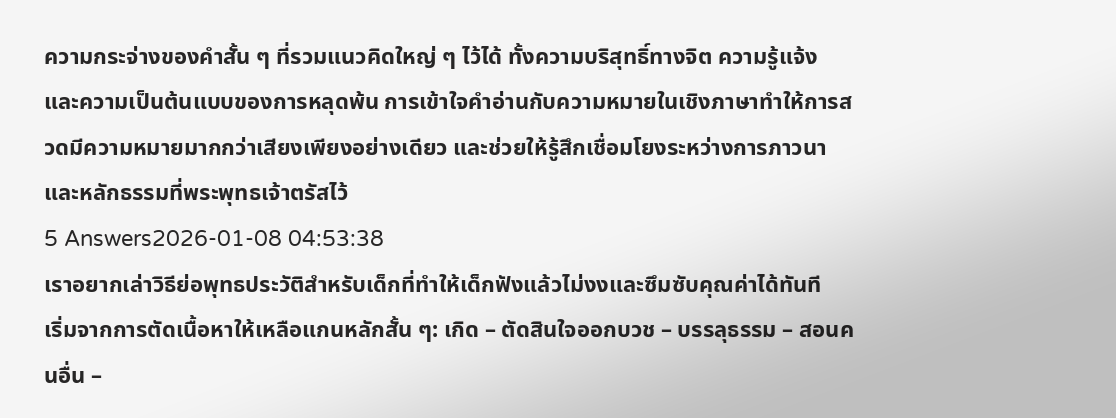ความกระจ่างของคำสั้น ๆ ที่รวมแนวคิดใหญ่ ๆ ไว้ได้ ทั้งความบริสุทธิ์ทางจิต ความรู้แจ้ง และความเป็นต้นแบบของการหลุดพ้น การเข้าใจคำอ่านกับความหมายในเชิงภาษาทำให้การสวดมีความหมายมากกว่าเสียงเพียงอย่างเดียว และช่วยให้รู้สึกเชื่อมโยงระหว่างการภาวนาและหลักธรรมที่พระพุทธเจ้าตรัสไว้
5 Answers2026-01-08 04:53:38
เราอยากเล่าวิธีย่อพุทธประวัติสำหรับเด็กที่ทำให้เด็กฟังแล้วไม่งงและซึมซับคุณค่าได้ทันที
เริ่มจากการตัดเนื้อหาให้เหลือแกนหลักสั้น ๆ: เกิด – ตัดสินใจออกบวช – บรรลุธรรม – สอนคนอื่น –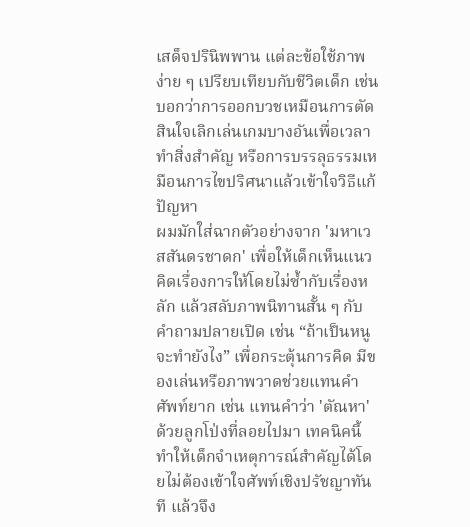เสด็จปรินิพพาน แต่ละข้อใช้ภาพง่าย ๆ เปรียบเทียบกับชีวิตเด็ก เช่น บอกว่าการออกบวชเหมือนการตัดสินใจเลิกเล่นเกมบางอันเพื่อเวลาทำสิ่งสำคัญ หรือการบรรลุธรรมเหมือนการไขปริศนาแล้วเข้าใจวิธีแก้ปัญหา
ผมมักใส่ฉากตัวอย่างจาก 'มหาเวสสันดรชาดก' เพื่อให้เด็กเห็นแนวคิดเรื่องการให้โดยไม่ซ้ำกับเรื่องหลัก แล้วสลับภาพนิทานสั้น ๆ กับคำถามปลายเปิด เช่น “ถ้าเป็นหนูจะทำยังไง” เพื่อกระตุ้นการคิด มีของเล่นหรือภาพวาดช่วยแทนคำศัพท์ยาก เช่น แทนคำว่า 'ตัณหา' ด้วยลูกโป่งที่ลอยไปมา เทคนิคนี้ทำให้เด็กจำเหตุการณ์สำคัญได้โดยไม่ต้องเข้าใจศัพท์เชิงปรัชญาทันที แล้วจึง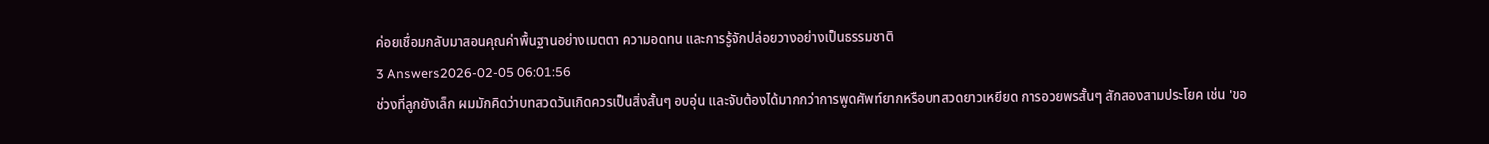ค่อยเชื่อมกลับมาสอนคุณค่าพื้นฐานอย่างเมตตา ความอดทน และการรู้จักปล่อยวางอย่างเป็นธรรมชาติ
3 Answers2026-02-05 06:01:56
ช่วงที่ลูกยังเล็ก ผมมักคิดว่าบทสวดวันเกิดควรเป็นสิ่งสั้นๆ อบอุ่น และจับต้องได้มากกว่าการพูดศัพท์ยากหรือบทสวดยาวเหยียด การอวยพรสั้นๆ สักสองสามประโยค เช่น 'ขอ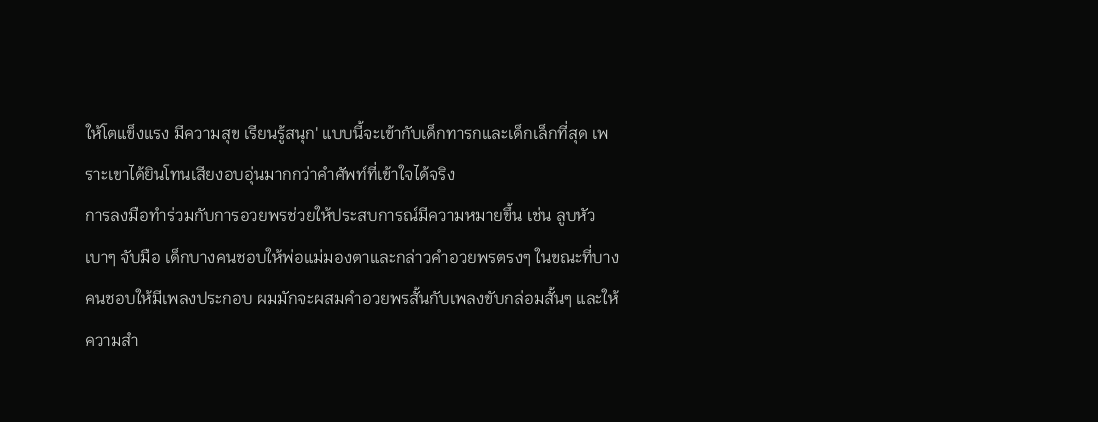ให้โตแข็งแรง มีความสุข เรียนรู้สนุก' แบบนี้จะเข้ากับเด็กทารกและเด็กเล็กที่สุด เพราะเขาได้ยินโทนเสียงอบอุ่นมากกว่าคำศัพท์ที่เข้าใจได้จริง
การลงมือทำร่วมกับการอวยพรช่วยให้ประสบการณ์มีความหมายขึ้น เช่น ลูบหัวเบาๆ จับมือ เด็กบางคนชอบให้พ่อแม่มองตาและกล่าวคำอวยพรตรงๆ ในขณะที่บางคนชอบให้มีเพลงประกอบ ผมมักจะผสมคำอวยพรสั้นกับเพลงขับกล่อมสั้นๆ และให้ความสำ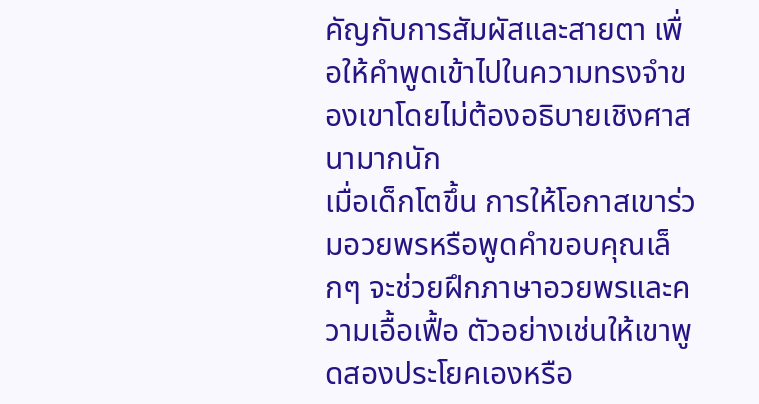คัญกับการสัมผัสและสายตา เพื่อให้คำพูดเข้าไปในความทรงจำของเขาโดยไม่ต้องอธิบายเชิงศาสนามากนัก
เมื่อเด็กโตขึ้น การให้โอกาสเขาร่วมอวยพรหรือพูดคำขอบคุณเล็กๆ จะช่วยฝึกภาษาอวยพรและความเอื้อเฟื้อ ตัวอย่างเช่นให้เขาพูดสองประโยคเองหรือ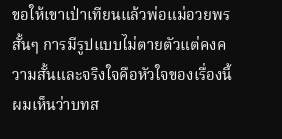ขอให้เขาเป่าเทียนแล้วพ่อแม่อวยพรสั้นๆ การมีรูปแบบไม่ตายตัวแต่คงความสั้นและจริงใจคือหัวใจของเรื่องนี้ ผมเห็นว่าบทส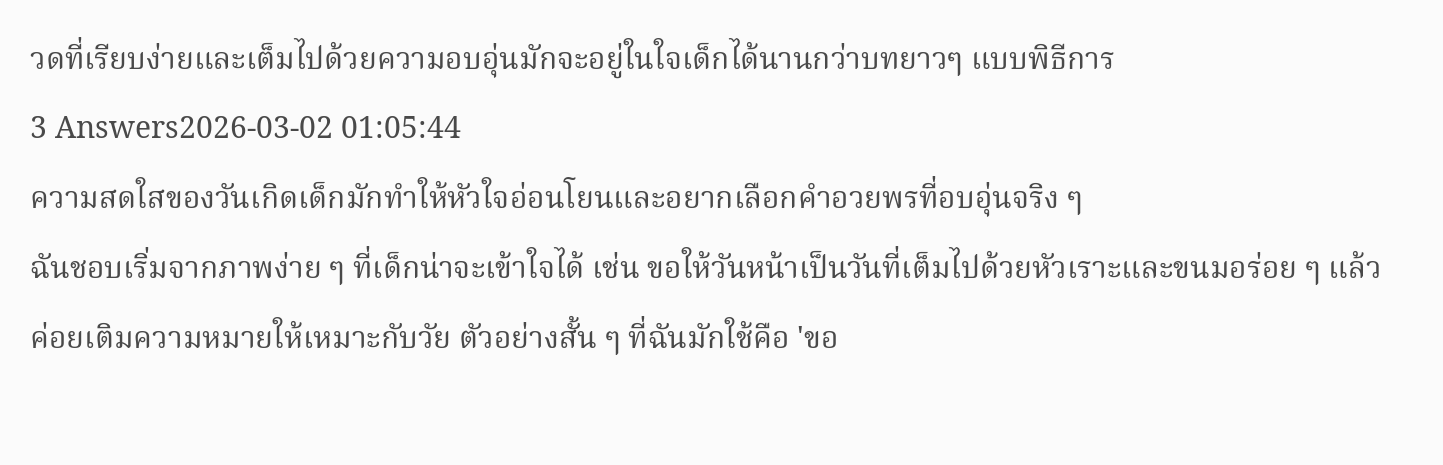วดที่เรียบง่ายและเต็มไปด้วยความอบอุ่นมักจะอยู่ในใจเด็กได้นานกว่าบทยาวๆ แบบพิธีการ
3 Answers2026-03-02 01:05:44
ความสดใสของวันเกิดเด็กมักทำให้หัวใจอ่อนโยนและอยากเลือกคำอวยพรที่อบอุ่นจริง ๆ
ฉันชอบเริ่มจากภาพง่าย ๆ ที่เด็กน่าจะเข้าใจได้ เช่น ขอให้วันหน้าเป็นวันที่เต็มไปด้วยหัวเราะและขนมอร่อย ๆ แล้วค่อยเติมความหมายให้เหมาะกับวัย ตัวอย่างสั้น ๆ ที่ฉันมักใช้คือ 'ขอ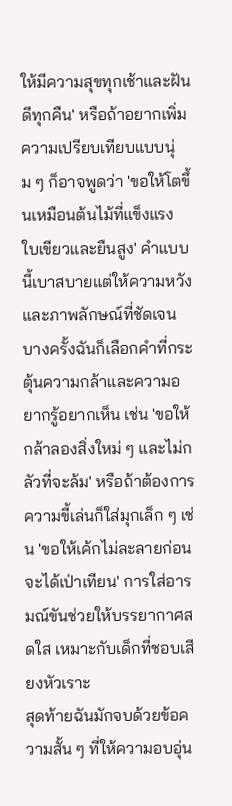ให้มีความสุขทุกเช้าและฝันดีทุกคืน' หรือถ้าอยากเพิ่มความเปรียบเทียบแบบนุ่ม ๆ ก็อาจพูดว่า 'ขอให้โตขึ้นเหมือนต้นไม้ที่แข็งแรง ใบเขียวและยืนสูง' คำแบบนี้เบาสบายแต่ให้ความหวังและภาพลักษณ์ที่ชัดเจน
บางครั้งฉันก็เลือกคำที่กระตุ้นความกล้าและความอยากรู้อยากเห็น เช่น 'ขอให้กล้าลองสิ่งใหม่ ๆ และไม่กลัวที่จะล้ม' หรือถ้าต้องการความขี้เล่นก็ใส่มุกเล็ก ๆ เช่น 'ขอให้เค้กไม่ละลายก่อนจะได้เป่าเทียน' การใส่อารมณ์ขันช่วยให้บรรยากาศสดใส เหมาะกับเด็กที่ชอบเสียงหัวเราะ
สุดท้ายฉันมักจบด้วยข้อความสั้น ๆ ที่ให้ความอบอุ่น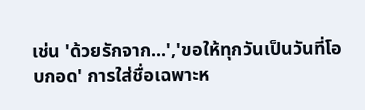เช่น 'ด้วยรักจาก...','ขอให้ทุกวันเป็นวันที่โอบกอด' การใส่ชื่อเฉพาะห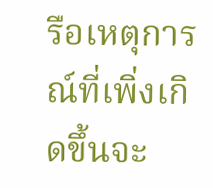รือเหตุการณ์ที่เพิ่งเกิดขึ้นจะ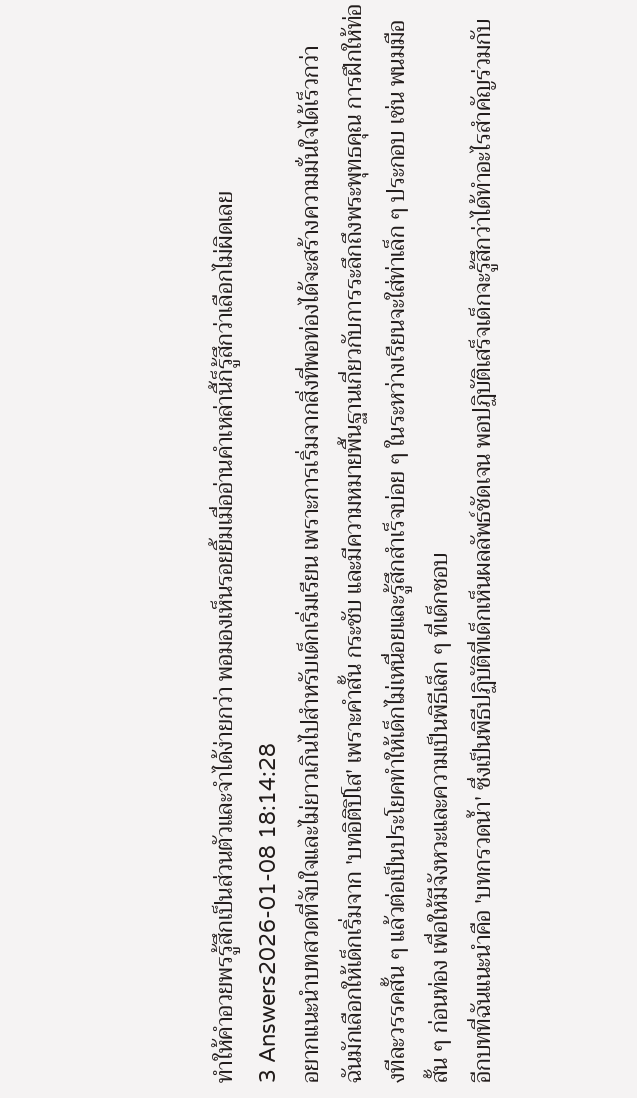ทำให้คำอวยพรรู้สึกเป็นส่วนตัวและจำได้ง่ายกว่า พอมองเห็นรอยยิ้มเมื่ออ่านคำเหล่านี้ก็รู้สึกว่าเลือกไม่ผิดเลย
3 Answers2026-01-08 18:14:28
อยากแนะนำบทสวดที่จับใจและไม่ยาวเกินไปสำหรับเด็กเริ่มเรียน เพราะการเริ่มจากสิ่งที่พอท่องได้จะสร้างความมั่นใจได้เร็วกว่า
ฉันมักเลือกให้เด็กเริ่มจาก 'บทอิติปิโส' เพราะคำสั้น กระชับ และมีความหมายพื้นฐานเกี่ยวกับการระลึกถึงพระพุทธคุณ การฝึกให้ท่องทีละวรรคสั้น ๆ แล้วต่อเป็นประโยคทำให้เด็กไม่เหนื่อยและรู้สึกสำเร็จบ่อย ๆ ในระหว่างเรียนจะใส่ท่าเล็ก ๆ ประกอบ เช่น พนมมือสั้น ๆ ก่อนท่อง เพื่อให้มีจังหวะและความเป็นพิธีเล็ก ๆ ที่เด็กชอบ
อีกบทที่ฉันแนะนำคือ 'บทกรวดน้ำ' ซึ่งเป็นพิธีปฏิบัติที่เด็กเห็นผลลัพธ์ชัดเจน พอปฏิบัติเสร็จเด็กจะรู้สึกว่าได้ทำอะไรสำคัญร่วมกับ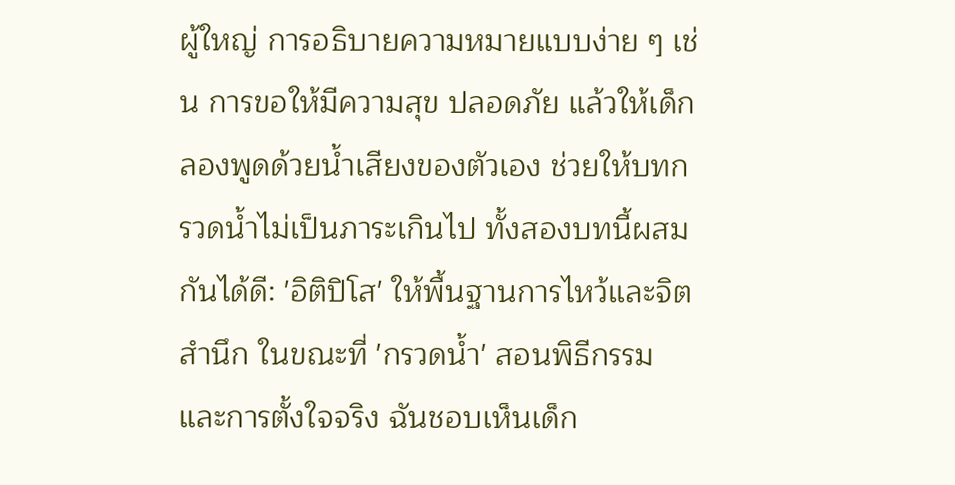ผู้ใหญ่ การอธิบายความหมายแบบง่าย ๆ เช่น การขอให้มีความสุข ปลอดภัย แล้วให้เด็กลองพูดด้วยน้ำเสียงของตัวเอง ช่วยให้บทกรวดน้ำไม่เป็นภาระเกินไป ทั้งสองบทนี้ผสมกันได้ดี: 'อิติปิโส' ให้พื้นฐานการไหว้และจิตสำนึก ในขณะที่ 'กรวดน้ำ' สอนพิธีกรรมและการตั้งใจจริง ฉันชอบเห็นเด็ก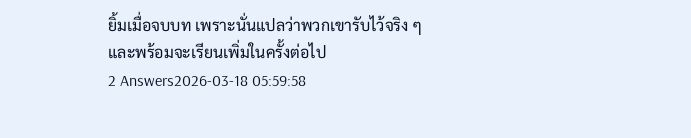ยิ้มเมื่อจบบท เพราะนั่นแปลว่าพวกเขารับไว้จริง ๆ และพร้อมจะเรียนเพิ่มในครั้งต่อไป
2 Answers2026-03-18 05:59:58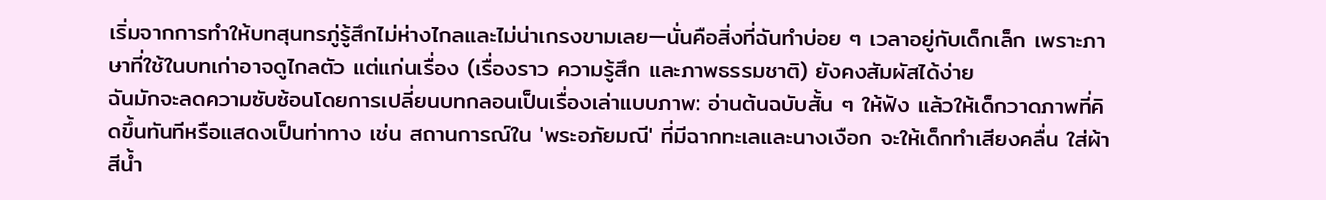เริ่มจากการทำให้บทสุนทรภู่รู้สึกไม่ห่างไกลและไม่น่าเกรงขามเลย—นั่นคือสิ่งที่ฉันทำบ่อย ๆ เวลาอยู่กับเด็กเล็ก เพราะภาษาที่ใช้ในบทเก่าอาจดูไกลตัว แต่แก่นเรื่อง (เรื่องราว ความรู้สึก และภาพธรรมชาติ) ยังคงสัมผัสได้ง่าย
ฉันมักจะลดความซับซ้อนโดยการเปลี่ยนบทกลอนเป็นเรื่องเล่าแบบภาพ: อ่านต้นฉบับสั้น ๆ ให้ฟัง แล้วให้เด็กวาดภาพที่คิดขึ้นทันทีหรือแสดงเป็นท่าทาง เช่น สถานการณ์ใน 'พระอภัยมณี' ที่มีฉากทะเลและนางเงือก จะให้เด็กทำเสียงคลื่น ใส่ผ้าสีน้ำ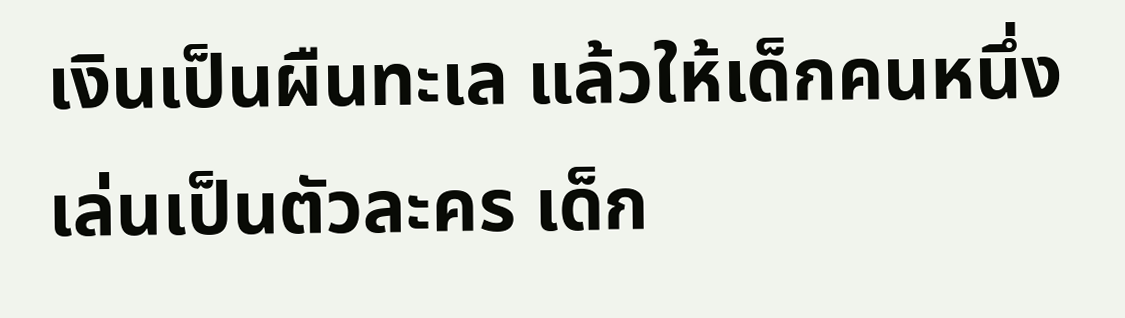เงินเป็นผืนทะเล แล้วให้เด็กคนหนึ่งเล่นเป็นตัวละคร เด็ก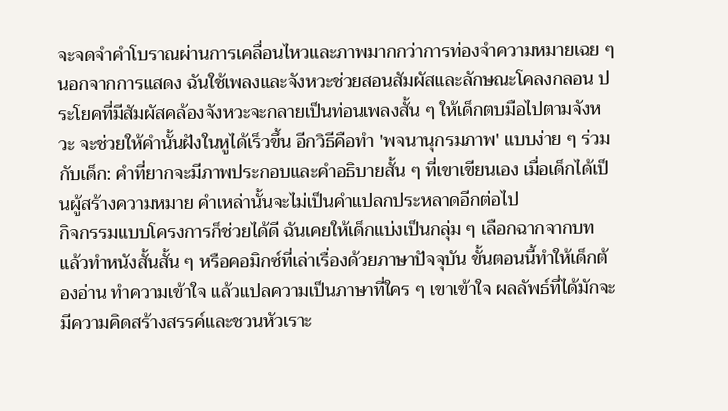จะจดจำคำโบราณผ่านการเคลื่อนไหวและภาพมากกว่าการท่องจำความหมายเฉย ๆ
นอกจากการแสดง ฉันใช้เพลงและจังหวะช่วยสอนสัมผัสและลักษณะโคลงกลอน ประโยคที่มีสัมผัสคล้องจังหวะจะกลายเป็นท่อนเพลงสั้น ๆ ให้เด็กตบมือไปตามจังหวะ จะช่วยให้คำนั้นฝังในหูได้เร็วขึ้น อีกวิธีคือทำ 'พจนานุกรมภาพ' แบบง่าย ๆ ร่วมกับเด็ก: คำที่ยากจะมีภาพประกอบและคำอธิบายสั้น ๆ ที่เขาเขียนเอง เมื่อเด็กได้เป็นผู้สร้างความหมาย คำเหล่านั้นจะไม่เป็นคำแปลกประหลาดอีกต่อไป
กิจกรรมแบบโครงการก็ช่วยได้ดี ฉันเคยให้เด็กแบ่งเป็นกลุ่ม ๆ เลือกฉากจากบท แล้วทำหนังสั้นสั้น ๆ หรือคอมิกซ์ที่เล่าเรื่องด้วยภาษาปัจจุบัน ขั้นตอนนี้ทำให้เด็กต้องอ่าน ทำความเข้าใจ แล้วแปลความเป็นภาษาที่ใคร ๆ เขาเข้าใจ ผลลัพธ์ที่ได้มักจะมีความคิดสร้างสรรค์และชวนหัวเราะ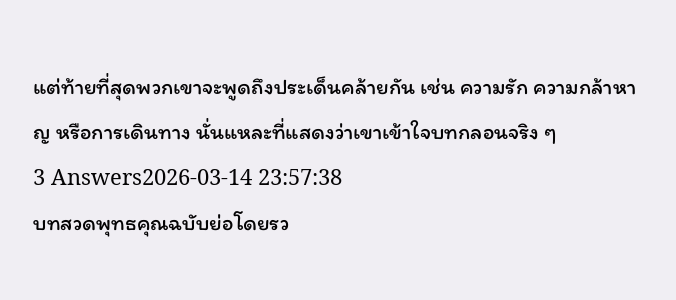แต่ท้ายที่สุดพวกเขาจะพูดถึงประเด็นคล้ายกัน เช่น ความรัก ความกล้าหาญ หรือการเดินทาง นั่นแหละที่แสดงว่าเขาเข้าใจบทกลอนจริง ๆ
3 Answers2026-03-14 23:57:38
บทสวดพุทธคุณฉบับย่อโดยรว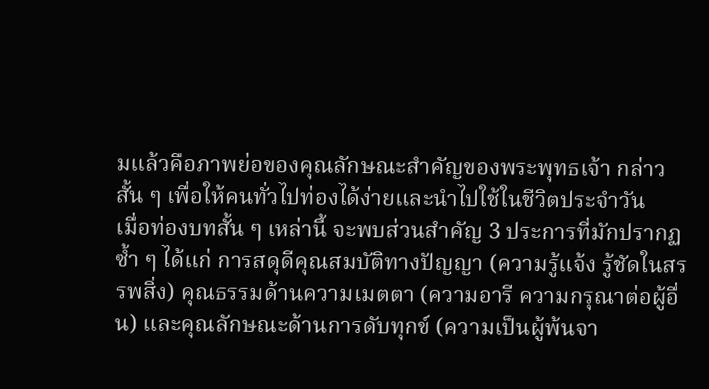มแล้วคือภาพย่อของคุณลักษณะสำคัญของพระพุทธเจ้า กล่าวสั้น ๆ เพื่อให้คนทั่วไปท่องได้ง่ายและนำไปใช้ในชีวิตประจำวัน
เมื่อท่องบทสั้น ๆ เหล่านี้ จะพบส่วนสำคัญ 3 ประการที่มักปรากฏซ้ำ ๆ ได้แก่ การสดุดีคุณสมบัติทางปัญญา (ความรู้แจ้ง รู้ชัดในสรรพสิ่ง) คุณธรรมด้านความเมตตา (ความอารี ความกรุณาต่อผู้อื่น) และคุณลักษณะด้านการดับทุกข์ (ความเป็นผู้พ้นจา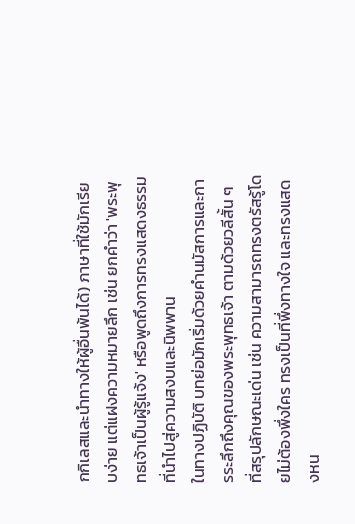กกิเลสและนำทางให้ผู้อื่นพ้นได้) ภาษาที่ใช้มักเรียบง่าย แต่แฝงความหมายลึก เช่น ยกคำว่า 'พระพุทธเจ้าเป็นผู้รู้แจ้ง' หรือพูดถึงการทรงแสดงธรรมที่นำไปสู่ความสงบและนิพพาน
ในทางปฏิบัติ บทย่อมักเริ่มด้วยคำนมัสการและการระลึกถึงคุณของพระพุทธเจ้า ตามด้วยวลีสั้น ๆ ที่สรุปลักษณะเด่น เช่น ความสามารถทรงตรัสรู้โดยไม่ต้องพึ่งใคร ทรงเป็นที่พึ่งทางใจ และทรงแสดงหน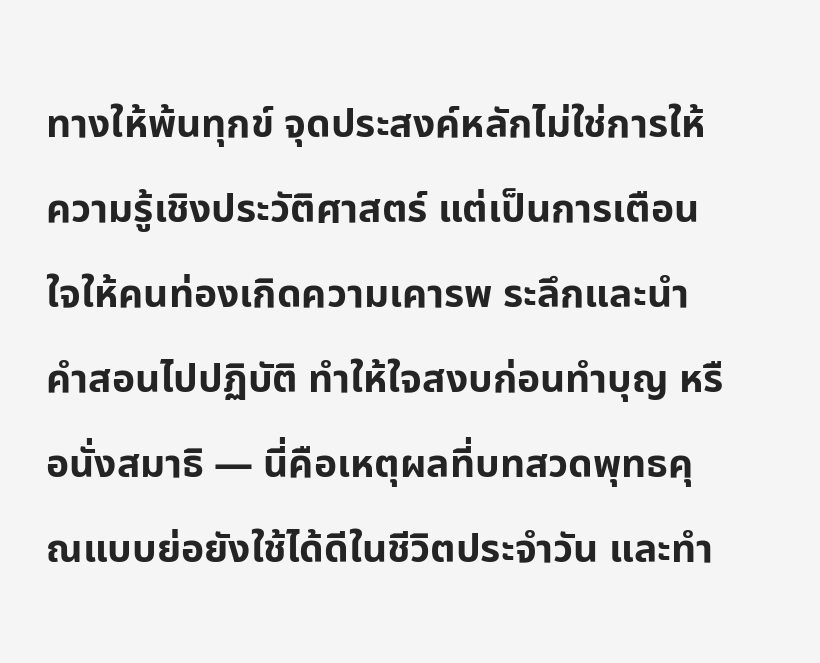ทางให้พ้นทุกข์ จุดประสงค์หลักไม่ใช่การให้ความรู้เชิงประวัติศาสตร์ แต่เป็นการเตือนใจให้คนท่องเกิดความเคารพ ระลึกและนำคำสอนไปปฏิบัติ ทำให้ใจสงบก่อนทำบุญ หรือนั่งสมาธิ — นี่คือเหตุผลที่บทสวดพุทธคุณแบบย่อยังใช้ได้ดีในชีวิตประจำวัน และทำ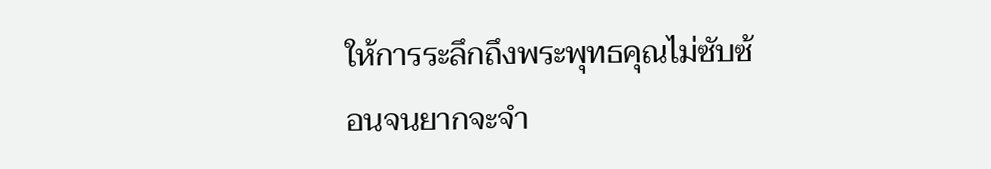ให้การระลึกถึงพระพุทธคุณไม่ซับซ้อนจนยากจะจำ